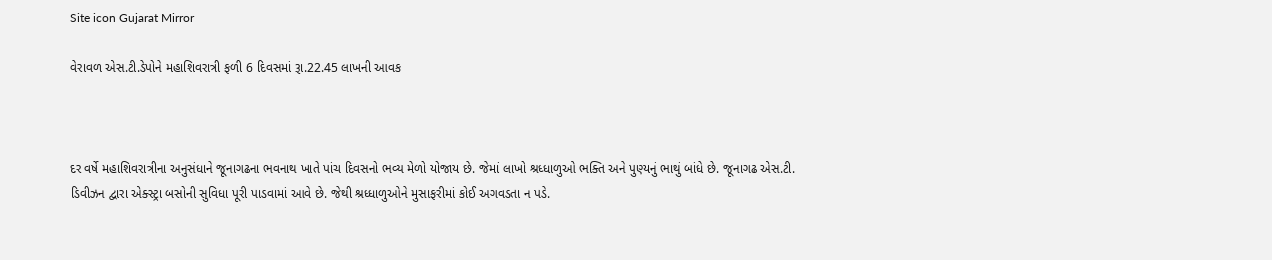Site icon Gujarat Mirror

વેરાવળ એસ.ટી.ડેપોને મહાશિવરાત્રી ફળી 6 દિવસમાં રૂા.22.45 લાખની આવક



દર વર્ષે મહાશિવરાત્રીના અનુસંધાને જૂનાગઢના ભવનાથ ખાતે પાંચ દિવસનો ભવ્ય મેળો યોજાય છે. જેમાં લાખો શ્રધ્ધાળુઓ ભક્તિ અને પુણ્યનું ભાથું બાંધે છે. જૂનાગઢ એસ.ટી. ડિવીઝન દ્વારા એક્સ્ટ્રા બસોની સુવિધા પૂરી પાડવામાં આવે છે. જેથી શ્રધ્ધાળુઓને મુસાફરીમાં કોઈ અગવડતા ન પડે.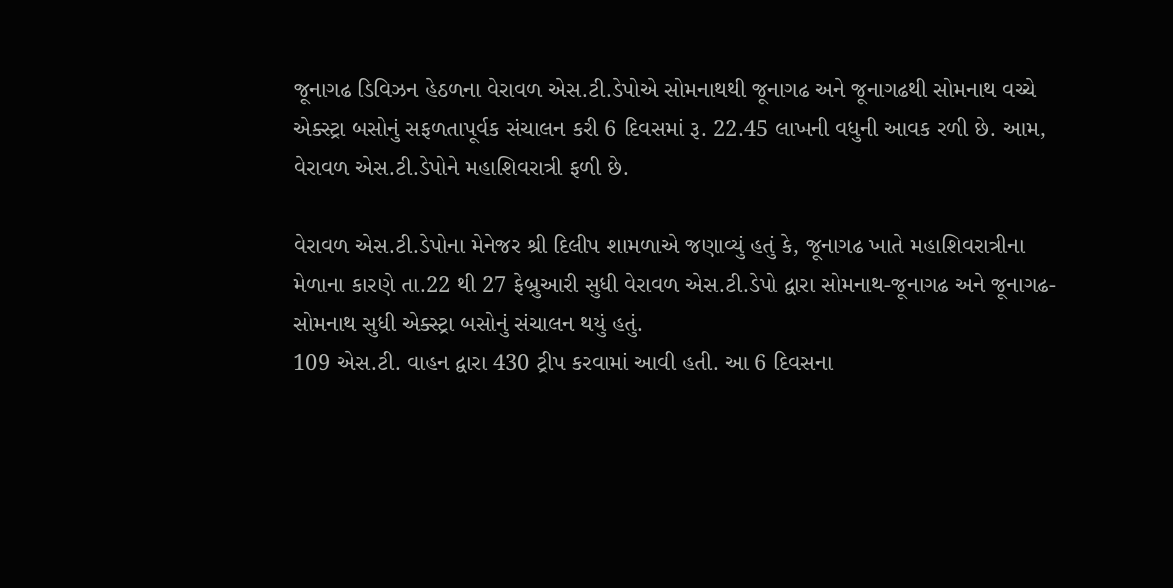જૂનાગઢ ડિવિઝન હેઠળના વેરાવળ એસ.ટી.ડેપોએ સોમનાથથી જૂનાગઢ અને જૂનાગઢથી સોમનાથ વચ્ચે એક્સ્ટ્રા બસોનું સફળતાપૂર્વક સંચાલન કરી 6 દિવસમાં રૂ. 22.45 લાખની વધુની આવક રળી છે. આમ, વેરાવળ એસ.ટી.ડેપોને મહાશિવરાત્રી ફળી છે.

વેરાવળ એસ.ટી.ડેપોના મેનેજર શ્રી દિલીપ શામળાએ જણાવ્યું હતું કે, જૂનાગઢ ખાતે મહાશિવરાત્રીના મેળાના કારણે તા.22 થી 27 ફેબ્રુઆરી સુધી વેરાવળ એસ.ટી.ડેપો દ્વારા સોમનાથ-જૂનાગઢ અને જૂનાગઢ-સોમનાથ સુધી એક્સ્ટ્રા બસોનું સંચાલન થયું હતું.
109 એસ.ટી. વાહન દ્વારા 430 ટ્રીપ કરવામાં આવી હતી. આ 6 દિવસના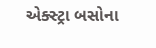એક્સ્ટ્રા બસોના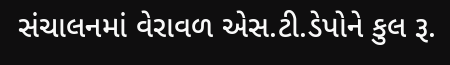સંચાલનમાં વેરાવળ એસ.ટી.ડેપોને કુલ રૂ.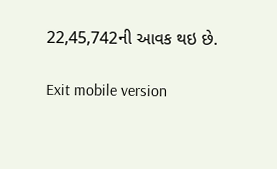22,45,742ની આવક થઇ છે.

Exit mobile version